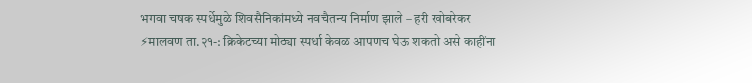भगवा चषक स्पर्धेमुळे शिवसैनिकांमध्ये नवचैतन्य निर्माण झाले – हरी खोबरेकर
⚡मालवण ता.२१-: क्रिकेटच्या मोठ्या स्पर्धा केवळ आपणच घेऊ शकतो असे काहींना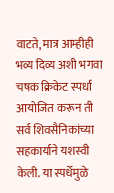वाटते, मात्र आम्हीही भव्य दिव्य अशी भगवा चषक क्रिकेट स्पर्धा आयोजित करून ती सर्व शिवसैनिकांच्या सहकार्याने यशस्वी केली. या स्पर्धेमुळे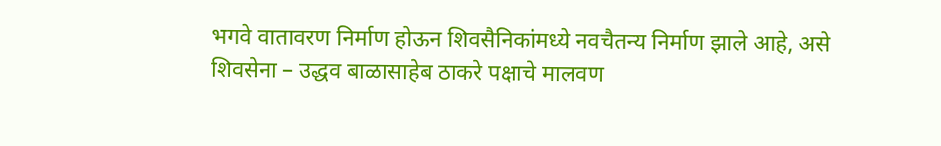भगवे वातावरण निर्माण होऊन शिवसैनिकांमध्ये नवचैतन्य निर्माण झाले आहे, असे शिवसेना – उद्धव बाळासाहेब ठाकरे पक्षाचे मालवण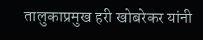तालुकाप्रमुख हरी खोबरेकर यांनी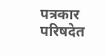पत्रकार परिषदेत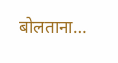बोलताना…